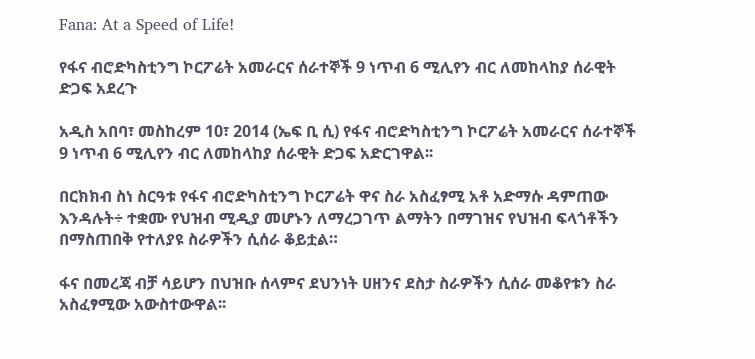Fana: At a Speed of Life!

የፋና ብሮድካስቲንግ ኮርፖሬት አመራርና ሰራተኞች 9 ነጥብ 6 ሚሊየን ብር ለመከላከያ ሰራዊት ድጋፍ አደረጉ

አዲስ አበባ፣ መስከረም 10፣ 2014 (ኤፍ ቢ ሲ) የፋና ብሮድካስቲንግ ኮርፖሬት አመራርና ሰራተኞች 9 ነጥብ 6 ሚሊየን ብር ለመከላከያ ሰራዊት ድጋፍ አድርገዋል፡፡

በርክክብ ስነ ስርዓቱ የፋና ብሮድካስቲንግ ኮርፖሬት ዋና ስራ አስፈፃሚ አቶ አድማሱ ዳምጠው እንዳሉት÷ ተቋሙ የህዝብ ሚዲያ መሆኑን ለማረጋገጥ ልማትን በማገዝና የህዝብ ፍላጎቶችን በማስጠበቅ የተለያዩ ስራዎችን ሲሰራ ቆይቷል።

ፋና በመረጃ ብቻ ሳይሆን በህዝቡ ሰላምና ደህንነት ሀዘንና ደስታ ስራዎችን ሲሰራ መቆየቱን ስራ አስፈፃሚው አውስተውዋል፡፡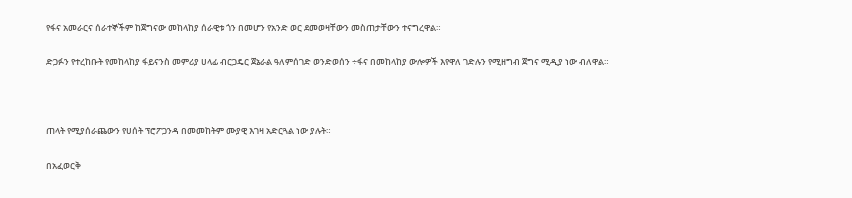የፋና አመራርና ሰራተኞችም ከጀግናው መከላከያ ሰራዊቱ ጎን በመሆን የአንድ ወር ደመወዛቸውን መስጠታቸውን ተናግረዋል።

ድጋፉን የተረከቡት የመከላከያ ፋይናንስ መምሪያ ሀላፊ ብርጋዴር ጀኔራል ዓለምሰገድ ወንድወሰን ÷ፋና በመከላከያ ውሎዎች እየዋለ ገድሉን የሚዘግብ ጀግና ሚዲያ ነው ብለዋል።



ጠላት የሚያሰራጨውን የሀሰት ፕሮፖጋንዳ በመመከትም ሙያዊ እገዛ አድርጓል ነው ያሉት።

በአፈወርቅ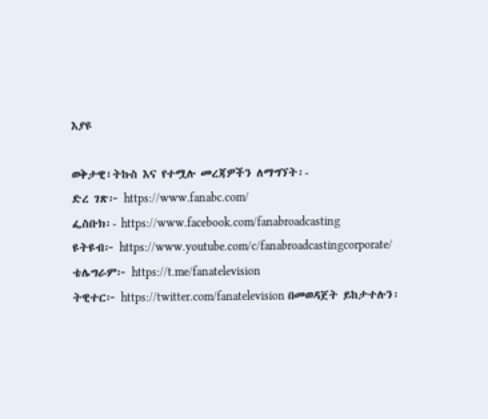እያዩ

ወቅታዊ፣ትኩስ እና የተሟሉ መረጃዎችን ለማግኘት፡-
ድረ ገጽ፦ https://www.fanabc.com/
ፌስቡክ፡- https://www.facebook.com/fanabroadcasting
ዩትዩብ፦ https://www.youtube.com/c/fanabroadcastingcorporate/
ቴሌግራም፦ https://t.me/fanatelevision
ትዊተር፦ https://twitter.com/fanatelevision በመወዳጀት ይከታተሉን፡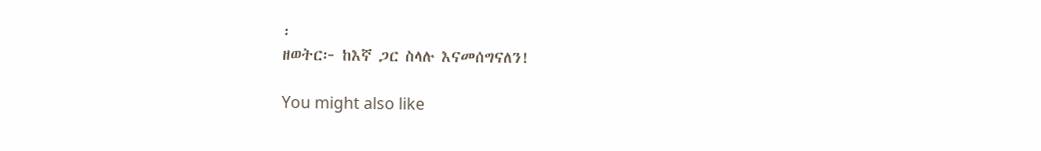፡
ዘወትር፦ ከእኛ ጋር ስላሉ እናመሰግናለን!

You might also like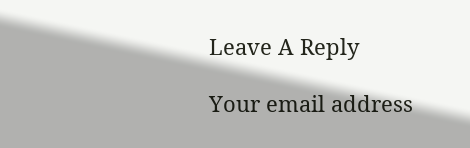Leave A Reply

Your email address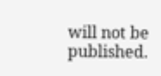will not be published.